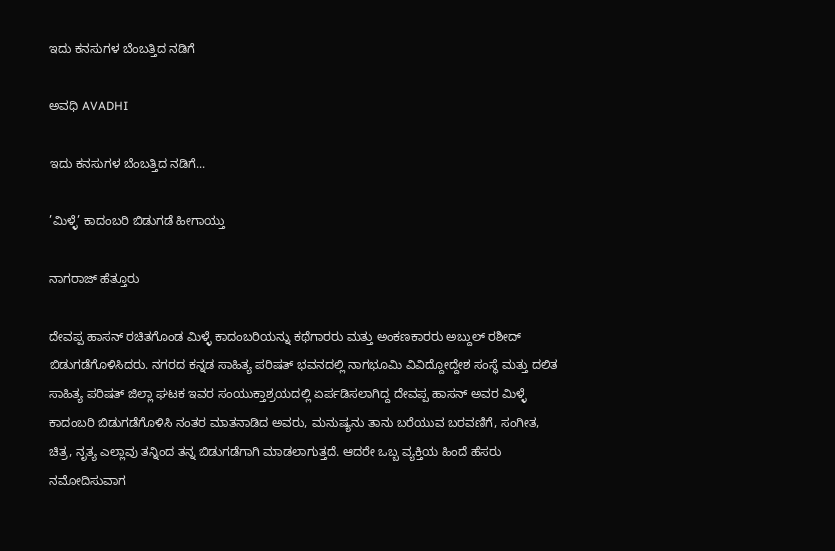ಇದು ಕನಸುಗಳ ಬೆಂಬತ್ತಿದ ನಡಿಗೆ‍

ಅವಧಿ AVADHI

ಇದು ಕನಸುಗಳ ಬೆಂಬತ್ತಿದ ನಡಿಗೆ...

’ಮಿಳ್ಳೆ’ ಕಾದಂಬರಿ ಬಿಡುಗಡೆ ಹೀಗಾಯ್ತು

ನಾಗರಾಜ್ ಹೆತ್ತೂರು

ದೇವಪ್ಪ ಹಾಸನ್ ರಚಿತಗೊಂಡ ಮಿಳ್ಳೆ ಕಾದಂಬರಿಯನ್ನು ಕಥೆಗಾರರು ಮತ್ತು ಅಂಕಣಕಾರರು ಅಬ್ದುಲ್ ರಶೀದ್ ಬಿಡುಗಡೆಗೊಳಿಸಿದರು. ನಗರದ ಕನ್ನಡ ಸಾಹಿತ್ಯ ಪರಿಷತ್ ಭವನದಲ್ಲಿ ನಾಗಭೂಮಿ ವಿವಿದ್ದೋದ್ದೇಶ ಸಂಸ್ಥೆ ಮತ್ತು ದಲಿತ ಸಾಹಿತ್ಯ ಪರಿಷತ್ ಜಿಲ್ಲಾ ಘಟಕ ಇವರ ಸಂಯುಕ್ತಾಶ್ರಯದಲ್ಲಿ ಏರ್ಪಡಿಸಲಾಗಿದ್ದ ದೇವಪ್ಪ ಹಾಸನ್ ಅವರ ಮಿಳ್ಳೆ ಕಾದಂಬರಿ ಬಿಡುಗಡೆಗೊಳಿಸಿ ನಂತರ ಮಾತನಾಡಿದ ಅವರು, ಮನುಷ್ಯನು ತಾನು ಬರೆಯುವ ಬರವಣಿಗೆ, ಸಂಗೀತ, ಚಿತ್ರ, ನೃತ್ಯ ಎಲ್ಲಾವು ತನ್ನಿಂದ ತನ್ನ ಬಿಡುಗಡೆಗಾಗಿ ಮಾಡಲಾಗುತ್ತದೆ. ಆದರೇ ಒಬ್ಬ ವ್ಯಕ್ತಿಯ ಹಿಂದೆ ಹೆಸರು ನಮೋದಿಸುವಾಗ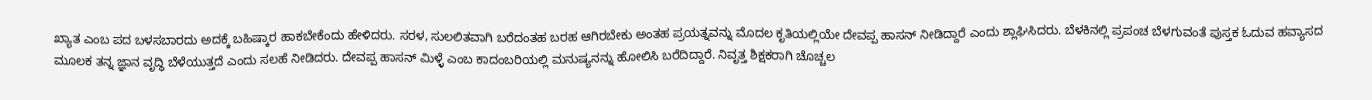ಖ್ಯಾತ ಎಂಬ ಪದ ಬಳಸಬಾರದು ಅದಕ್ಕೆ ಬಹಿಷ್ಕಾರ ಹಾಕಬೇಕೆಂದು ಹೇಳಿದರು. ಸರಳ, ಸುಲಲಿತವಾಗಿ ಬರೆದಂತಹ ಬರಹ ಆಗಿರಬೇಕು ಅಂತಹ ಪ್ರಯತ್ನವನ್ನು ಮೊದಲ ಕೃತಿಯಲ್ಲಿಯೇ ದೇವಪ್ಪ ಹಾಸನ್ ನೀಡಿದ್ದಾರೆ ಎಂದು ಶ್ಲಾಘಿಸಿದರು. ಬೆಳಕಿನಲ್ಲಿ ಪ್ರಪಂಚ ಬೆಳಗುವಂತೆ ಪುಸ್ತಕ ಓದುವ ಹವ್ಯಾಸದ ಮೂಲಕ ತನ್ನ ಜ್ಞಾನ ವೃದ್ಧಿ ಬೆಳೆಯುತ್ತದೆ ಎಂದು ಸಲಹೆ ನೀಡಿದರು. ದೇವಪ್ಪ ಹಾಸನ್ ಮಿಳ್ಳೆ ಎಂಬ ಕಾದಂಬರಿಯಲ್ಲಿ ಮನುಷ್ಯನನ್ನು ಹೋಲಿಸಿ ಬರೆದಿದ್ದಾರೆ. ನಿವೃತ್ತ ಶಿಕ್ಷಕರಾಗಿ ಚೊಚ್ಚಲ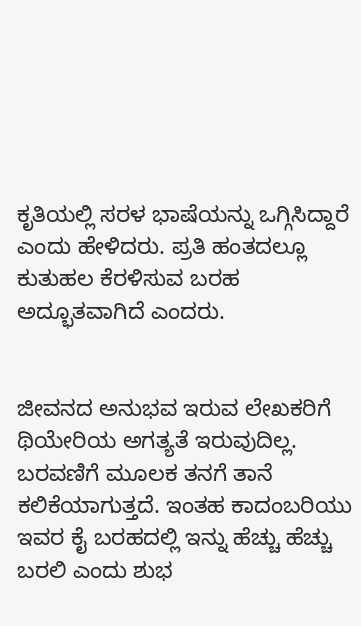ಕೃತಿಯಲ್ಲಿ ಸರಳ ಭಾಷೆಯನ್ನು ಒಗ್ಗಿಸಿದ್ದಾರೆ ಎಂದು ಹೇಳಿದರು. ಪ್ರತಿ ಹಂತದಲ್ಲೂ ಕುತುಹಲ ಕೆರಳಿಸುವ ಬರಹ ಅದ್ಭೂತವಾಗಿದೆ ಎಂದರು.


ಜೀವನದ ಅನುಭವ ಇರುವ ಲೇಖಕರಿಗೆ ಥಿಯೇರಿಯ ಅಗತ್ಯತೆ ಇರುವುದಿಲ್ಲ. ಬರವಣಿಗೆ ಮೂಲಕ ತನಗೆ ತಾನೆ ಕಲಿಕೆಯಾಗುತ್ತದೆ. ಇಂತಹ ಕಾದಂಬರಿಯು ಇವರ ಕೈ ಬರಹದಲ್ಲಿ ಇನ್ನು ಹೆಚ್ಚು ಹೆಚ್ಚು ಬರಲಿ ಎಂದು ಶುಭ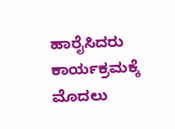ಹಾರೈಸಿದರು ಕಾರ್ಯಕ್ರಮಕ್ಕೆ ಮೊದಲು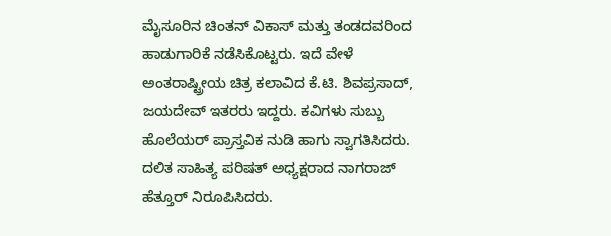ಮೈಸೂರಿನ ಚಿಂತನ್ ವಿಕಾಸ್ ಮತ್ತು ತಂಡದವರಿಂದ ಹಾಡುಗಾರಿಕೆ ನಡೆಸಿಕೊಟ್ಟರು. ಇದೆ ವೇಳೆ ಅಂತರಾಷ್ಟ್ರೀಯ ಚಿತ್ರ ಕಲಾವಿದ ಕೆ.ಟಿ. ಶಿವಪ್ರಸಾದ್, ಜಯದೇವ್ ಇತರರು ಇದ್ದರು. ಕವಿಗಳು ಸುಬ್ಬು ಹೊಲೆಯರ್ ಪ್ರಾಸ್ತವಿಕ ನುಡಿ ಹಾಗು ಸ್ವಾಗತಿಸಿದರು. ದಲಿತ ಸಾಹಿತ್ಯ ಪರಿಷತ್ ಅಧ್ಯಕ್ಷರಾದ ನಾಗರಾಜ್ ಹೆತ್ತೂರ್ ನಿರೂಪಿಸಿದರು.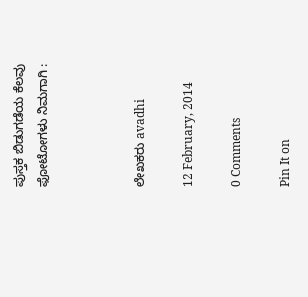ಪುಸ್ತಕ ಬಿಡುಗಡೆಯ ಕೆಲವು ಫೋಟೋಗಳು ನಿಮಗಾಗಿ :



ಲೇಖಕರು avadhi

12 February, 2014

0 Comments

Pin It on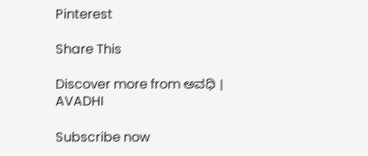Pinterest

Share This

Discover more from ಅವಧಿ । AVADHI

Subscribe now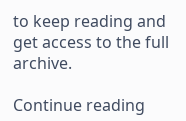to keep reading and get access to the full archive.

Continue reading